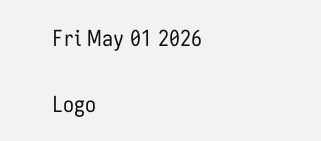Fri May 01 2026

Logo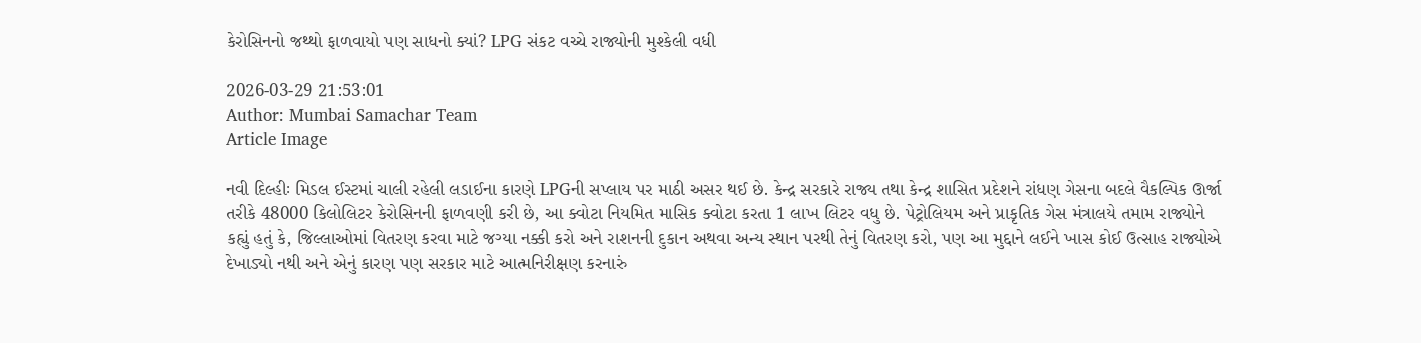કેરોસિનનો જથ્થો ફાળવાયો પણ સાધનો ક્યાં? LPG સંકટ વચ્ચે રાજ્યોની મુશ્કેલી વધી

2026-03-29 21:53:01
Author: Mumbai Samachar Team
Article Image

નવી દિલ્હીઃ મિડલ ઈસ્ટમાં ચાલી રહેલી લડાઈના કારણે LPGની સપ્લાય પર માઠી અસર થઈ છે. કેન્દ્ર સરકારે રાજ્ય તથા કેન્દ્ર શાસિત પ્રદેશને રાંધણ ગેસના બદલે વૈકલ્પિક ઊર્જા તરીકે 48000 કિલોલિટર કેરોસિનની ફાળવણી કરી છે, આ ક્વોટા નિયમિત માસિક ક્વોટા કરતા 1 લાખ લિટર વધુ છે. પેટ્રોલિયમ અને પ્રાકૃતિક ગેસ મંત્રાલયે તમામ રાજ્યોને કહ્યું હતું કે, જિલ્લાઓમાં વિતરણ કરવા માટે જગ્યા નક્કી કરો અને રાશનની દુકાન અથવા અન્ય સ્થાન પરથી તેનું વિતરણ કરો, પણ આ મુદ્દાને લઈને ખાસ કોઈ ઉત્સાહ રાજ્યોએ દેખાડ્યો નથી અને એનું કારણ પણ સરકાર માટે આત્મનિરીક્ષણ કરનારું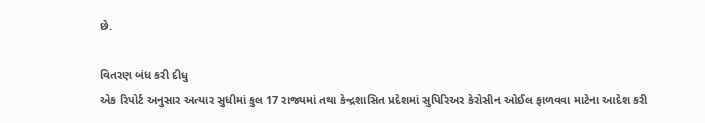છે.

વિતરણ બંધ કરી દીધુ
એક રિપોર્ટ અનુસાર અત્યાર સુધીમાં કુલ 17 રાજ્યમાં તથા કેન્દ્રશાસિત પ્રદેશમાં સુપિરિઅર કેરોસીન ઓઈલ ફાળવવા માટેના આદેશ કરી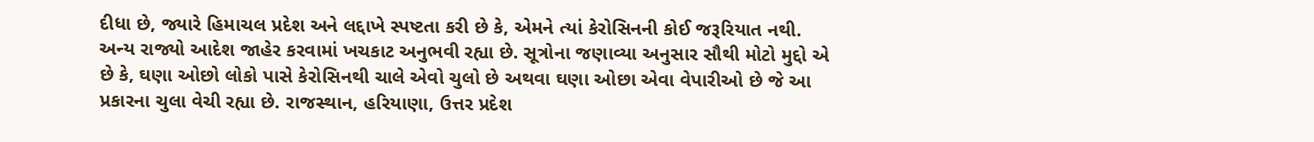દીધા છે, જ્યારે હિમાચલ પ્રદેશ અને લદ્દાખે સ્પષ્ટતા કરી છે કે, એમને ત્યાં કેરોસિનની કોઈ જરૂરિયાત નથી. અન્ય રાજ્યો આદેશ જાહેર કરવામાં ખચકાટ અનુભવી રહ્યા છે. સૂત્રોના જણાવ્યા અનુસાર સૌથી મોટો મુદ્દો એ છે કે, ઘણા ઓછો લોકો પાસે કેરોસિનથી ચાલે એવો ચુલો છે અથવા ઘણા ઓછા એવા વેપારીઓ છે જે આ પ્રકારના ચુલા વેચી રહ્યા છે. રાજસ્થાન, હરિયાણા, ઉત્તર પ્રદેશ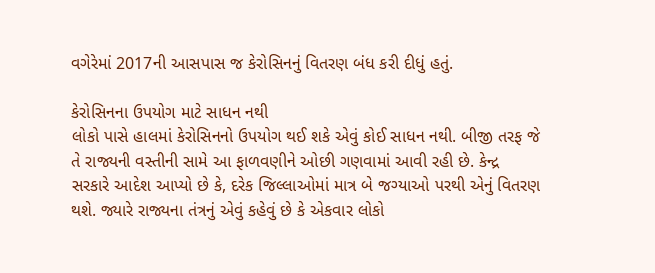વગેરેમાં 2017ની આસપાસ જ કેરોસિનનું વિતરણ બંધ કરી દીધું હતું.

કેરોસિનના ઉપયોગ માટે સાધન નથી
લોકો પાસે હાલમાં કેરોસિનનો ઉપયોગ થઈ શકે એવું કોઈ સાધન નથી. બીજી તરફ જે તે રાજ્યની વસ્તીની સામે આ ફાળવણીને ઓછી ગણવામાં આવી રહી છે. કેન્દ્ર સરકારે આદેશ આપ્યો છે કે, દરેક જિલ્લાઓમાં માત્ર બે જગ્યાઓ પરથી એનું વિતરણ થશે. જ્યારે રાજ્યના તંત્રનું એવું કહેવું છે કે એકવાર લોકો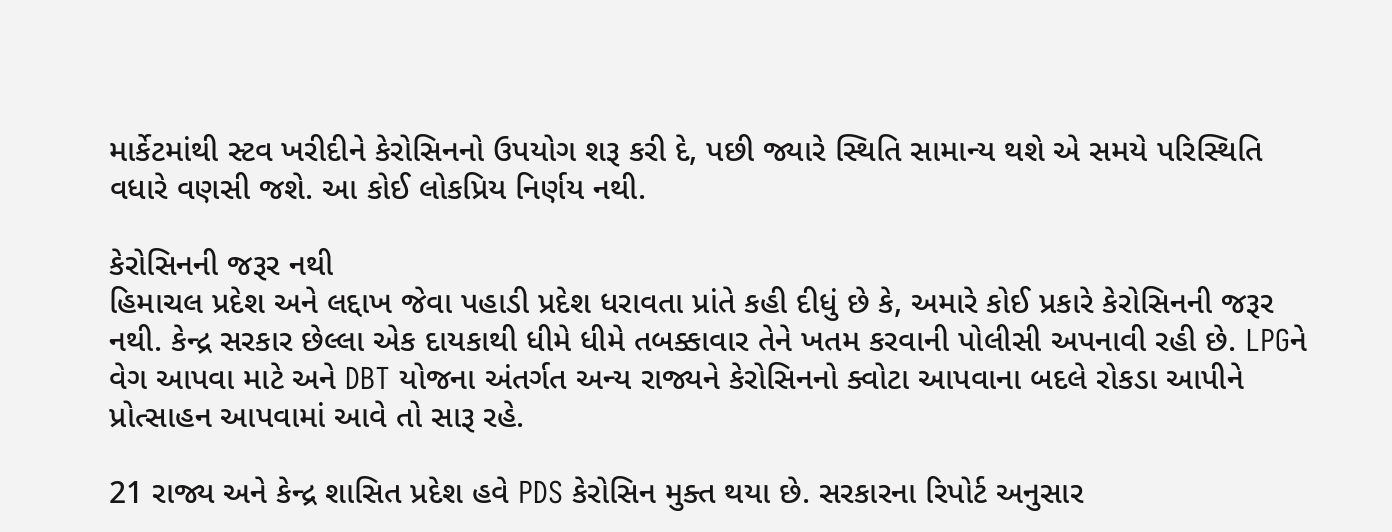માર્કેટમાંથી સ્ટવ ખરીદીને કેરોસિનનો ઉપયોગ શરૂ કરી દે, પછી જ્યારે સ્થિતિ સામાન્ય થશે એ સમયે પરિસ્થિતિ વધારે વણસી જશે. આ કોઈ લોકપ્રિય નિર્ણય નથી.

કેરોસિનની જરૂર નથી
હિમાચલ પ્રદેશ અને લદ્દાખ જેવા પહાડી પ્રદેશ ધરાવતા પ્રાંતે કહી દીધું છે કે, અમારે કોઈ પ્રકારે કેરોસિનની જરૂર નથી. કેન્દ્ર સરકાર છેલ્લા એક દાયકાથી ધીમે ધીમે તબક્કાવાર તેને ખતમ કરવાની પોલીસી અપનાવી રહી છે. LPGને વેગ આપવા માટે અને DBT યોજના અંતર્ગત અન્ય રાજ્યને કેરોસિનનો ક્વોટા આપવાના બદલે રોકડા આપીને પ્રોત્સાહન આપવામાં આવે તો સારૂ રહે.

21 રાજ્ય અને કેન્દ્ર શાસિત પ્રદેશ હવે PDS કેરોસિન મુક્ત થયા છે. સરકારના રિપોર્ટ અનુસાર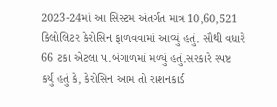2023-24માં આ સિસ્ટમ અંતર્ગત માત્ર 10,60,521 કિલોલિટર કેરોસિન ફાળવવામાં આવ્યું હતું. સૌથી વધારે 66 ટકા એટલા પ.બંગાળમાં મળ્યું હતું.સરકારે સ્પષ્ટ કર્યું હતું કે, કેરોસિન આમ તો રાશનકાર્ડ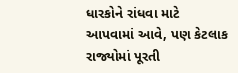ધારકોને રાંધવા માટે આપવામાં આવે, પણ કેટલાક રાજ્યોમાં પૂરતી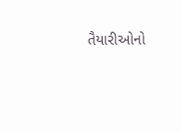તૈયારીઓનો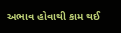અભાવ હોવાથી કામ થઈ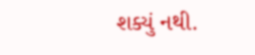શક્યું નથી.